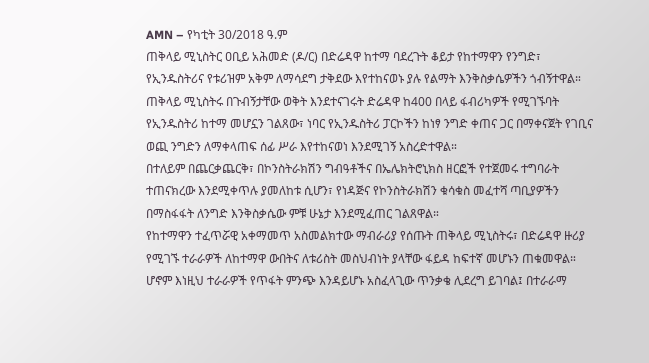AMN – የካቲት 30/2018 ዓ.ም
ጠቅላይ ሚኒስትር ዐቢይ አሕመድ (ዶ/ር) በድሬዳዋ ከተማ ባደረጉት ቆይታ የከተማዋን የንግድ፣ የኢንዱስትሪና የቱሪዝም አቅም ለማሳደግ ታቅደው እየተከናወኑ ያሉ የልማት እንቅስቃሴዎችን ጎብኝተዋል።
ጠቅላይ ሚኒስትሩ በጉብኝታቸው ወቅት እንደተናገሩት ድሬዳዋ ከ400 በላይ ፋብሪካዎች የሚገኙባት የኢንዱስትሪ ከተማ መሆኗን ገልጸው፣ ነባር የኢንዱስትሪ ፓርኮችን ከነፃ ንግድ ቀጠና ጋር በማቀናጀት የገቢና ወጪ ንግድን ለማቀላጠፍ ሰፊ ሥራ እየተከናወነ እንደሚገኝ አስረድተዋል።
በተለይም በጨርቃጨርቅ፣ በኮንስትራክሽን ግብዓቶችና በኤሌክትሮኒክስ ዘርፎች የተጀመሩ ተግባራት ተጠናክረው እንደሚቀጥሉ ያመለከቱ ሲሆን፣ የነዳጅና የኮንስትራክሽን ቁሳቁስ መፈተሻ ጣቢያዎችን በማስፋፋት ለንግድ እንቅስቃሴው ምቹ ሁኔታ እንደሚፈጠር ገልጸዋል።
የከተማዋን ተፈጥሯዊ አቀማመጥ አስመልክተው ማብራሪያ የሰጡት ጠቅላይ ሚኒስትሩ፣ በድሬዳዋ ዙሪያ የሚገኙ ተራራዎች ለከተማዋ ውበትና ለቱሪስት መስህብነት ያላቸው ፋይዳ ከፍተኛ መሆኑን ጠቁመዋል።
ሆኖም እነዚህ ተራራዎች የጥፋት ምንጭ እንዳይሆኑ አስፈላጊው ጥንቃቄ ሊደረግ ይገባል፤ በተራራማ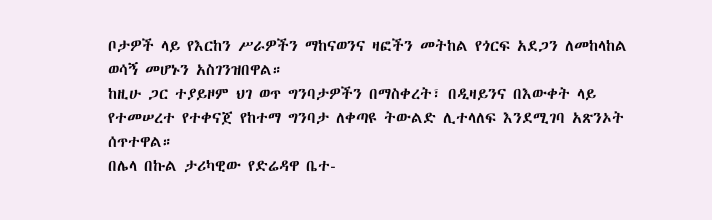ቦታዎች ላይ የእርከን ሥራዎችን ማከናወንና ዛፎችን መትከል የጎርፍ አደጋን ለመከላከል ወሳኝ መሆኑን አስገንዝበዋል።
ከዚሁ ጋር ተያይዞም ህገ ወጥ ግንባታዎችን በማስቀረት፣ በዲዛይንና በእውቀት ላይ የተመሠረተ የተቀናጀ የከተማ ግንባታ ለቀጣዩ ትውልድ ሊተላለፍ እንደሚገባ አጽንኦት ሰጥተዋል።
በሌላ በኩል ታሪካዊው የድሬዳዋ ቤተ-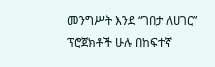መንግሥት እንደ “ገበታ ለሀገር” ፕሮጀክቶች ሁሉ በከፍተኛ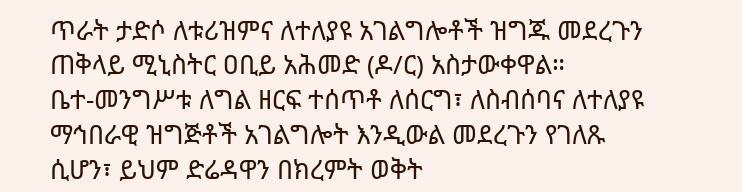ጥራት ታድሶ ለቱሪዝምና ለተለያዩ አገልግሎቶች ዝግጁ መደረጉን ጠቅላይ ሚኒስትር ዐቢይ አሕመድ (ዶ/ር) አስታውቀዋል።
ቤተ-መንግሥቱ ለግል ዘርፍ ተሰጥቶ ለሰርግ፣ ለስብሰባና ለተለያዩ ማኅበራዊ ዝግጅቶች አገልግሎት እንዲውል መደረጉን የገለጹ ሲሆን፣ ይህም ድሬዳዋን በክረምት ወቅት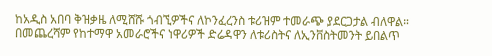ከአዲስ አበባ ቅዝቃዜ ለሚሸሹ ጎብኚዎችና ለኮንፈረንስ ቱሪዝም ተመራጭ ያደርጋታል ብለዋል።
በመጨረሻም የከተማዋ አመራሮችና ነዋሪዎች ድሬዳዋን ለቱሪስትና ለኢንቨስትመንት ይበልጥ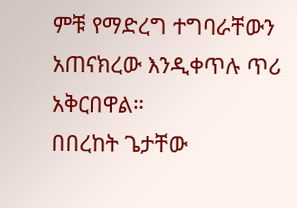ምቹ የማድረግ ተግባራቸውን አጠናክረው እንዲቀጥሉ ጥሪ አቅርበዋል።
በበረከት ጌታቸው